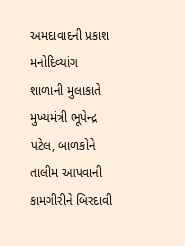અમદાવાદની પ્રકાશ મનોદિવ્યાંગ શાળાની મુલાકાતે મુખ્યમંત્રી ભૂપેન્દ્ર પટેલ, બાળકોને તાલીમ આપવાની કામગીરીને બિરદાવી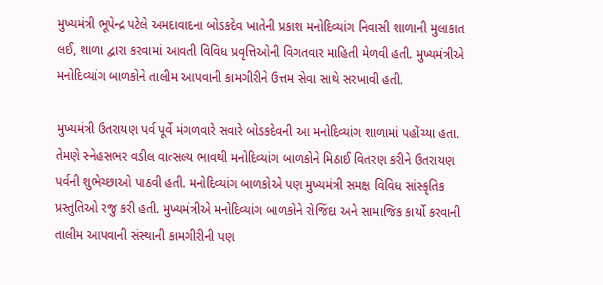મુખ્યમંત્રી ભૂપેન્દ્ર પટેલે અમદાવાદના બોડકદેવ ખાતેની પ્રકાશ મનોદિવ્યાંગ નિવાસી શાળાની મુલાકાત લઈ, શાળા દ્વારા કરવામાં આવતી વિવિધ પ્રવૃત્તિઓની વિગતવાર માહિતી મેળવી હતી. મુખ્યમંત્રીએ મનોદિવ્યાંગ બાળકોને તાલીમ આપવાની કામગીરીને ઉત્તમ સેવા સાથે સરખાવી હતી.

મુખ્યમંત્રી ઉતરાયણ પર્વ પૂર્વે મંગળવારે સવારે બોડકદેવની આ મનોદિવ્યાંગ શાળામાં પહોંચ્યા હતા. તેમણે સ્નેહસભર વડીલ વાત્સલ્ય ભાવથી મનોદિવ્યાંગ બાળકોને મિઠાઈ વિતરણ કરીને ઉતરાયણ પર્વની શુભેચ્છાઓ પાઠવી હતી. મનોદિવ્યાંગ બાળકોએ પણ મુખ્યમંત્રી સમક્ષ વિવિધ સાંસ્કૃતિક પ્રસ્તુતિઓ રજુ કરી હતી. મુખ્યમંત્રીએ મનોદિવ્યાંગ બાળકોને રોજિંદા અને સામાજિક કાર્યો કરવાની તાલીમ આપવાની સંસ્થાની કામગીરીની પણ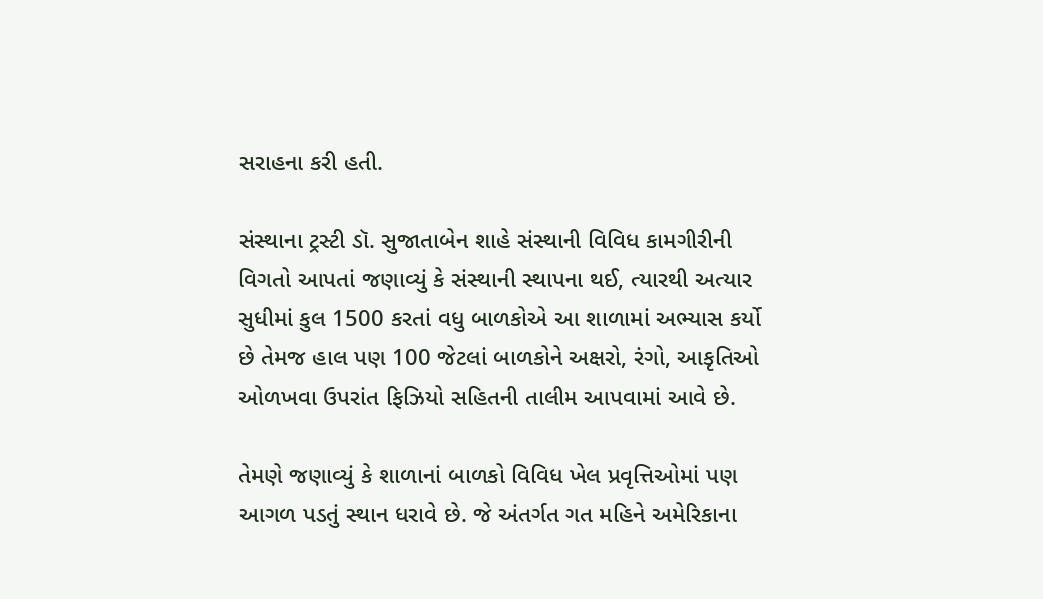સરાહના કરી હતી.

સંસ્થાના ટ્રસ્ટી ડૉ. સુજાતાબેન શાહે સંસ્થાની વિવિધ કામગીરીની વિગતો આપતાં જણાવ્યું કે સંસ્થાની સ્થાપના થઈ, ત્યારથી અત્યાર સુધીમાં કુલ 1500 કરતાં વધુ બાળકોએ આ શાળામાં અભ્યાસ કર્યો છે તેમજ હાલ પણ 100 જેટલાં બાળકોને અક્ષરો, રંગો, આકૃતિઓ ઓળખવા ઉપરાંત ફિઝિયો સહિતની તાલીમ આપવામાં આવે છે.

તેમણે જણાવ્યું કે શાળાનાં બાળકો વિવિધ ખેલ પ્રવૃત્તિઓમાં પણ આગળ પડતું સ્થાન ધરાવે છે. જે અંતર્ગત ગત મહિને અમેરિકાના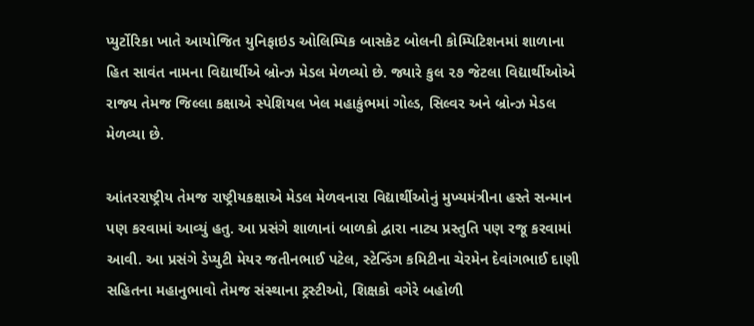પ્યુર્ટોરિકા ખાતે આયોજિત યુનિફાઇડ ઓલિમ્પિક બાસકેટ બોલની કોમ્પિટિશનમાં શાળાના હિત સાવંત નામના વિદ્યાર્થીએ બ્રોન્ઝ મેડલ મેળવ્યો છે. જ્યારે કુલ ૨૭ જેટલા વિદ્યાર્થીઓએ રાજ્ય તેમજ જિલ્લા કક્ષાએ સ્પેશિયલ ખેલ મહાકુંભમાં ગોલ્ડ, સિલ્વર અને બ્રોન્ઝ મેડલ મેળવ્યા છે.

આંતરરાષ્ટ્રીય તેમજ રાષ્ટ્રીયકક્ષાએ મેડલ મેળવનારા વિદ્યાર્થીઓનું મુખ્યમંત્રીના હસ્તે સન્માન પણ કરવામાં આવ્યું હતુ. આ પ્રસંગે શાળાનાં બાળકો દ્વારા નાટ્ય પ્રસ્તુતિ પણ રજૂ કરવામાં આવી. આ પ્રસંગે ડેપ્યુટી મેયર જતીનભાઈ પટેલ, સ્ટેન્ડિંગ કમિટીના ચેરમેન દેવાંગભાઈ દાણી સહિતના મહાનુભાવો તેમજ સંસ્થાના ટ્રસ્ટીઓ, શિક્ષકો વગેરે બહોળી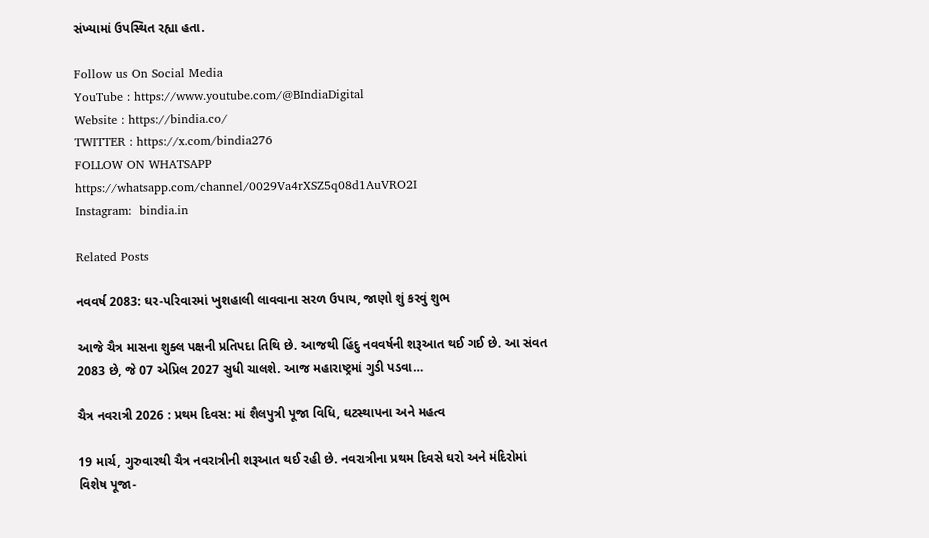સંખ્યામાં ઉપસ્થિત રહ્યા હતા.

Follow us On Social Media
YouTube : https://www.youtube.com/@BIndiaDigital
Website : https://bindia.co/
TWITTER : https://x.com/bindia276
FOLLOW ON WHATSAPP  https://whatsapp.com/channel/0029Va4rXSZ5q08d1AuVRO2I
Instagram:  bindia.in

Related Posts

નવવર્ષ 2083: ઘર-પરિવારમાં ખુશહાલી લાવવાના સરળ ઉપાય, જાણો શું કરવું શુભ

આજે ચૈત્ર માસના શુક્લ પક્ષની પ્રતિપદા તિથિ છે. આજથી હિંદુ નવવર્ષની શરૂઆત થઈ ગઈ છે. આ સંવત 2083 છે, જે 07 એપ્રિલ 2027 સુધી ચાલશે. આજ મહારાષ્ટ્રમાં ગુડી પડવા…

ચૈત્ર નવરાત્રી 2026 : પ્રથમ દિવસ: માં શૈલપુત્રી પૂજા વિધિ, ઘટસ્થાપના અને મહત્વ

19 માર્ચ, ગુરુવારથી ચૈત્ર નવરાત્રીની શરૂઆત થઈ રહી છે. નવરાત્રીના પ્રથમ દિવસે ઘરો અને મંદિરોમાં વિશેષ પૂજા-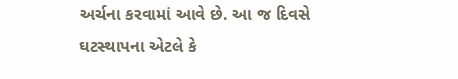અર્ચના કરવામાં આવે છે. આ જ દિવસે ઘટસ્થાપના એટલે કે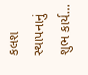કલશ સ્થાપનાનું શુભ કાર્ય…